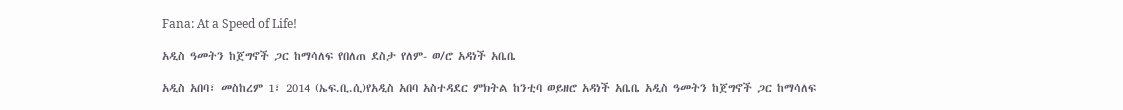Fana: At a Speed of Life!

አዲስ ዓመትን ከጀግኖች ጋር ከማሳለፍ የበለጠ ደስታ የለም- ወ/ሮ አዳነች አቤቤ

አዲስ አበባ፣ መስከረም 1፣ 2014 (ኤፍ.ቢ.ሲ)የአዲስ አበባ አስተዳደር ምክትል ከንቲባ ወይዘሮ አዳነች አቤቤ አዲስ ዓመትን ከጀግኖች ጋር ከማሳለፍ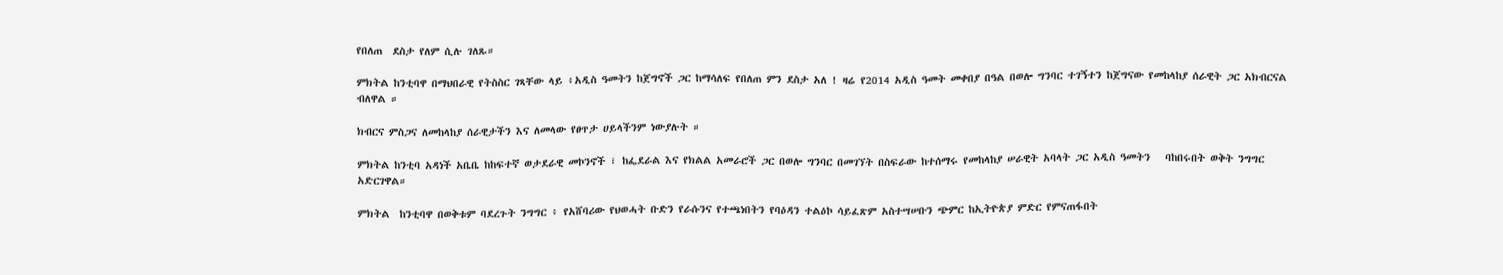የበለጠ  ደስታ የለም ሲሉ ገለጹ።

ምክትል ከንቲባዋ በማህበራዊ የትስስር ገጻቸው ላይ ፥አዲስ ዓመትን ከጀግኖች ጋር ከማሳለፍ የበለጠ ምን ደስታ አለ ! ዛሬ የ2014 አዲስ ዓመት መቀበያ በዓል በወሎ ግንባር ተገኝተን ከጀግናው የመከላከያ ሰራዊት ጋር አክብርናል ብለዋል ።

ክብርና ምስጋና ለመከላከያ ሰራዊታችን እና ለመላው የፀጥታ ሀይላችንም ነውያሉት ።

ምክትል ከንቲባ አዳነች አቤቤ ከከፍተኛ ወታደራዊ መኮንኖች ፣ ከፌደራል እና የክልል አመራሮች ጋር በወሎ ግንባር በመገኘት በስፍራው ከተሰማሩ የመከላከያ ሠራዊት አባላት ጋር አዲስ ዓመትን   ባከበሩበት ወቅት ንግግር አድርገዋል።

ምክትል  ከንቲባዋ በወቅቱም ባደረጉት ንግግር ፥ የአሸባሪው የህወሓት ቡድን የራሱንና የተጫነበትን የባዕዳን ተልዕኮ ሳይፈጽም አስተሣሠቡን ጭምር ከኢትዮጵያ ምድር የምናጠፋበት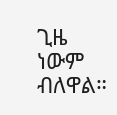ጊዜ ነውም ብለዋል።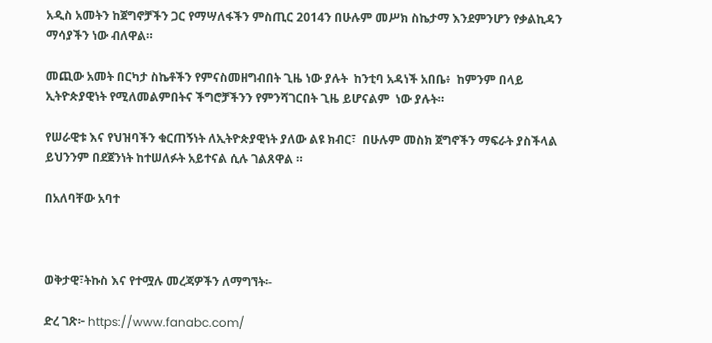አዲስ አመትን ከጀግኖቻችን ጋር የማሣለፋችን ምስጢር 2014ን በሁሉም መሥክ ስኬታማ እንደምንሆን የቃልኪዳን ማሳያችን ነው ብለዋል።

መጪው አመት በርካታ ስኬቶችን የምናስመዘግብበት ጊዜ ነው ያሉት  ከንቲባ አዳነች አበቤ፥  ከምንም በላይ ኢትዮጵያዊነት የሚለመልምበትና ችግሮቻችንን የምንሻገርበት ጊዜ ይሆናልም  ነው ያሉት።

የሠራዊቱ እና የህዝባችን ቁርጠኝነት ለኢትዮጵያዊነት ያለው ልዩ ክብር፣  በሁሉም መስክ ጀግኖችን ማፍራት ያስችላል ይህንንም በደጀንነት ከተሠለፉት አይተናል ሲሉ ገልጸዋል ።

በአለባቸው አባተ



ወቅታዊ፣ትኩስ እና የተሟሉ መረጃዎችን ለማግኘት፡-

ድረ ገጽ፦ https://www.fanabc.com/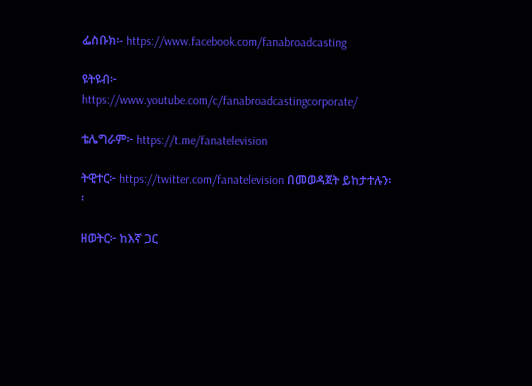ፌስቡክ፡- https://www.facebook.com/fanabroadcasting

ዩትዩብ፦ https://www.youtube.com/c/fanabroadcastingcorporate/

ቴሌግራም፦ https://t.me/fanatelevision

ትዊተር፦ https://twitter.com/fanatelevision በመወዳጀት ይከታተሉን፡፡

ዘወትር፦ ከእኛ ጋር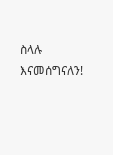ስላሉ እናመሰግናለን!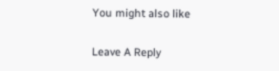You might also like

Leave A Reply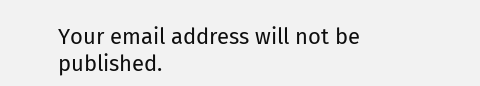Your email address will not be published.